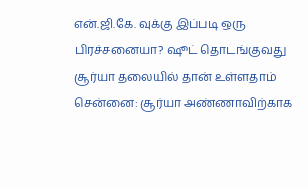என்.ஜி.கே. வுக்கு இப்படி ஒரு பிரச்சனையா? ஷூட் தொடங்குவது சூர்யா தலையில் தான் உள்ளதாம்
சென்னை: சூர்யா அண்ணாவிற்காக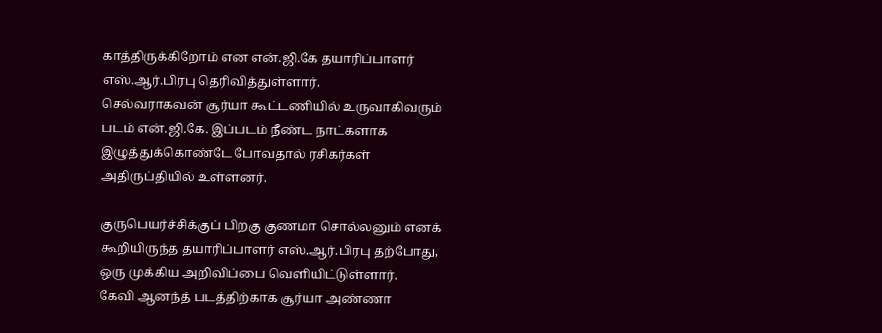காத்திருக்கிறோம் என என்.ஜி.கே தயாரிப்பாளர் எஸ்.ஆர்.பிரபு தெரிவித்துள்ளார்.
செல்வராகவன் சூர்யா கூட்டணியில் உருவாகிவரும் படம் என்.ஜி.கே. இப்படம் நீண்ட நாட்களாக இழுத்துக்கொண்டே போவதால் ரசிகர்கள் அதிருப்தியில் உள்ளனர்.

குருபெயர்ச்சிக்குப் பிறகு குணமா சொல்லனும் எனக் கூறியிருந்த தயாரிப்பாளர் எஸ்.ஆர்.பிரபு தற்போது, ஒரு முக்கிய அறிவிப்பை வெளியிட்டுள்ளார்.
கேவி ஆனந்த் படத்திற்காக சூர்யா அண்ணா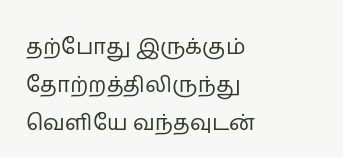தற்போது இருக்கும் தோற்றத்திலிருந்து வெளியே வந்தவுடன்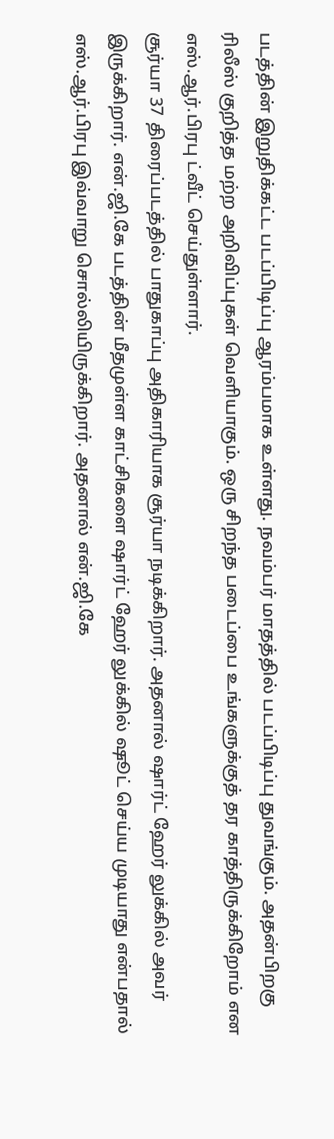படத்தின் இறுதிக்கட்ட படப்பிடிப்பு ஆரம்பமாக உள்ளது. நவம்பர் மாதத்தில் படப்பிடிப்பு துவங்கும். அதன்பிறகு ரிலீஸ் குறித்த மற்ற அறிவிப்புகள் வெளியாகும். ஒரு சிறந்த படைப்பை உங்களுக்குத் தர காத்திருக்கிறோம் என எஸ்.ஆர்.பிரபு ட்வீட் செய்துள்ளார்.
சூர்யா 37 திரைப்படத்தில் பாதுகாப்பு அதிகாரியாக சூர்யா நடிக்கிறார். அதனால் ஷார்ட் ஹேர் லுக்கில் அவர் இருக்கிறார். என்.ஜி.கே படத்தின் மீதமுள்ள காட்சிகளை ஷார்ட் ஹேர் லுக்கில் ஷூட் செய்ய முடியாது என்பதால் எஸ்.ஆர்.பிரபு இவ்வாறு சொல்லியிருக்கிறார். அதனால் என்.ஜி.கே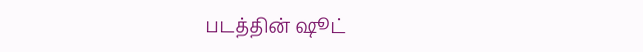படத்தின் ஷூட்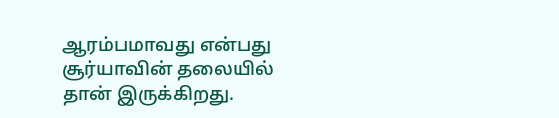ஆரம்பமாவது என்பது சூர்யாவின் தலையில் தான் இருக்கிறது.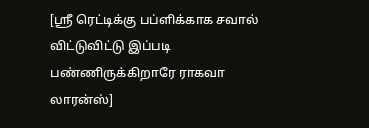[ஸ்ரீ ரெட்டிக்கு பப்ளிக்காக சவால் விட்டுவிட்டு இப்படி பண்ணிருக்கிறாரே ராகவா லாரன்ஸ்]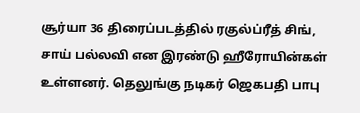சூர்யா 36 திரைப்படத்தில் ரகுல்ப்ரீத் சிங், சாய் பல்லவி என இரண்டு ஹீரோயின்கள் உள்ளனர். தெலுங்கு நடிகர் ஜெகபதி பாபு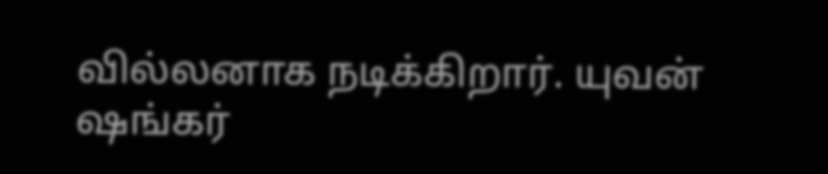வில்லனாக நடிக்கிறார். யுவன் ஷங்கர்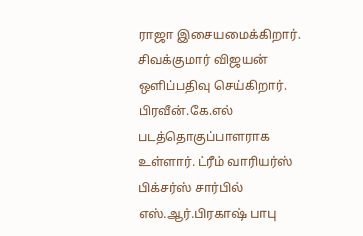ராஜா இசையமைக்கிறார். சிவக்குமார் விஜயன் ஒளிப்பதிவு செய்கிறார். பிரவீன்.கே.எல் படத்தொகுப்பாளராக உள்ளார். ட்ரீம் வாரியர்ஸ் பிக்சர்ஸ் சார்பில் எஸ்.ஆர்.பிரகாஷ் பாபு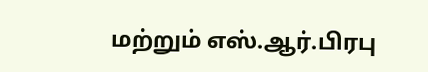மற்றும் எஸ்.ஆர்.பிரபு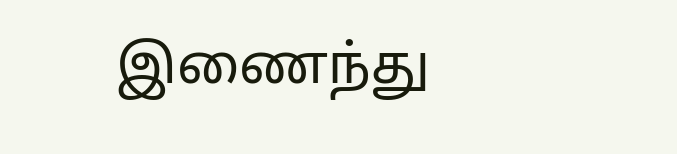இணைந்து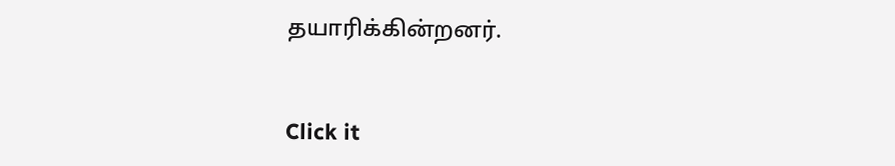தயாரிக்கின்றனர்.


Click it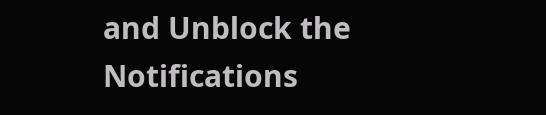and Unblock the Notifications